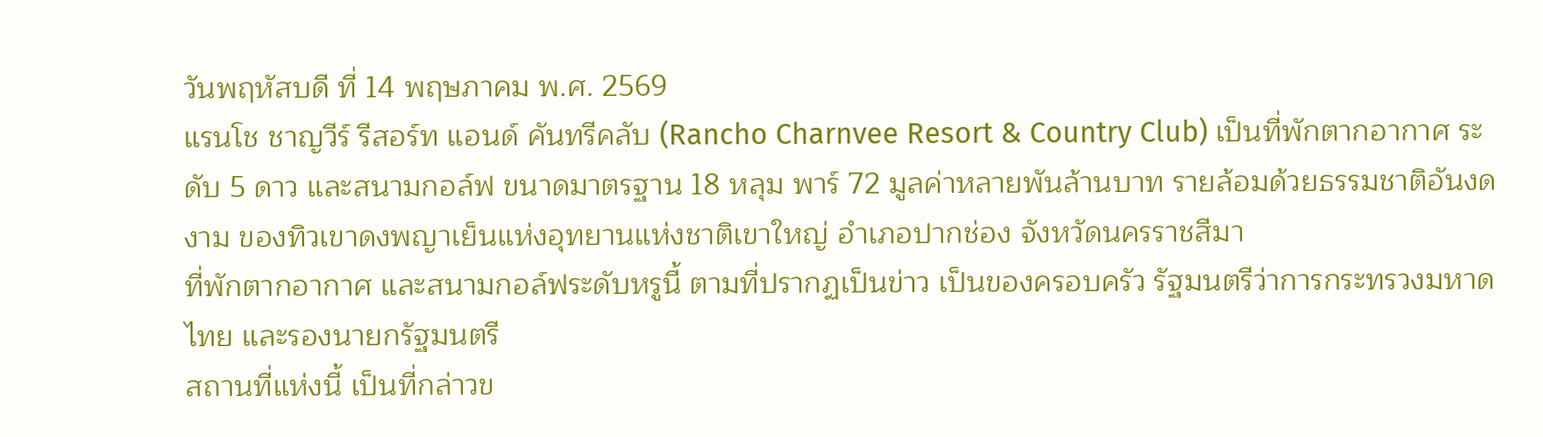วันพฤหัสบดี ที่ 14 พฤษภาคม พ.ศ. 2569
แรนโช ชาญวีร์ รีสอร์ท แอนด์ คันทรีคลับ (Rancho Charnvee Resort & Country Club) เป็นที่พักตากอากาศ ระดับ 5 ดาว และสนามกอล์ฟ ขนาดมาตรฐาน 18 หลุม พาร์ 72 มูลค่าหลายพันล้านบาท รายล้อมด้วยธรรมชาติอันงดงาม ของทิวเขาดงพญาเย็นแห่งอุทยานแห่งชาติเขาใหญ่ อำเภอปากช่อง จังหวัดนครราชสีมา
ที่พักตากอากาศ และสนามกอล์ฟระดับหรูนี้ ตามที่ปรากฏเป็นข่าว เป็นของครอบครัว รัฐมนตรีว่าการกระทรวงมหาดไทย และรองนายกรัฐมนตรี
สถานที่แห่งนี้ เป็นที่กล่าวข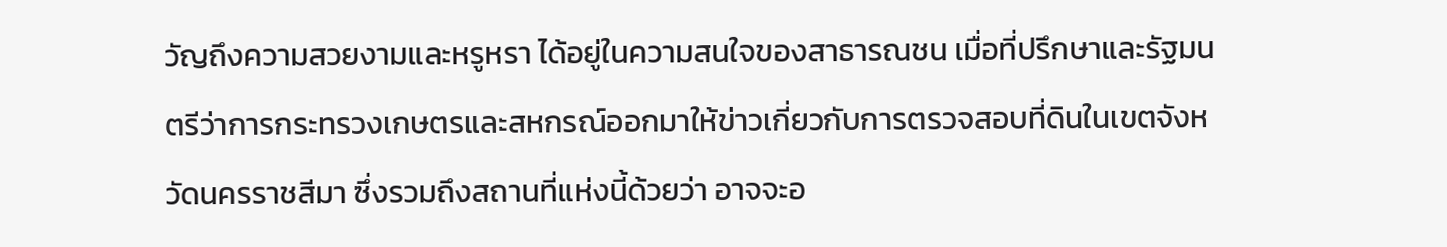วัญถึงความสวยงามและหรูหรา ได้อยู่ในความสนใจของสาธารณชน เมื่อที่ปรึกษาและรัฐมนตรีว่าการกระทรวงเกษตรและสหกรณ์ออกมาให้ข่าวเกี่ยวกับการตรวจสอบที่ดินในเขตจังหวัดนครราชสีมา ซึ่งรวมถึงสถานที่แห่งนี้ด้วยว่า อาจจะอ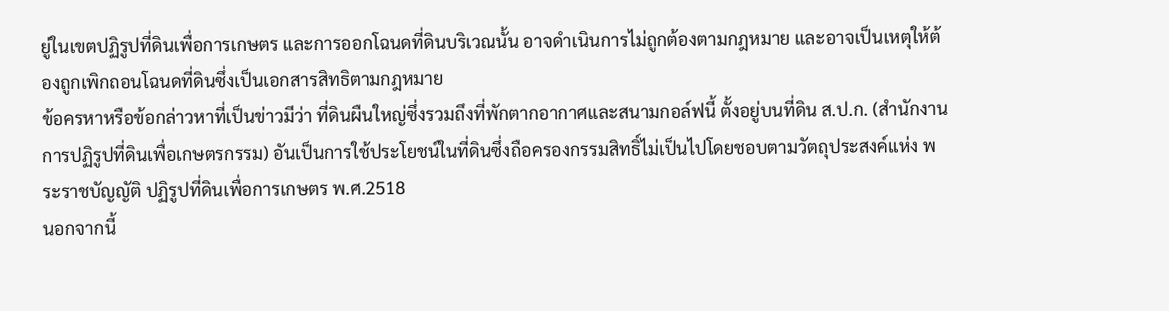ยู่ในเขตปฏิรูปที่ดินเพื่อการเกษตร และการออกโฉนดที่ดินบริเวณนั้น อาจดำเนินการไม่ถูกต้องตามกฎหมาย และอาจเป็นเหตุให้ต้องถูกเพิกถอนโฉนดที่ดินซึ่งเป็นเอกสารสิทธิตามกฎหมาย
ข้อครหาหรือข้อกล่าวหาที่เป็นข่าวมีว่า ที่ดินผืนใหญ่ซึ่งรวมถึงที่พักตากอากาศและสนามกอล์ฟนี้ ตั้งอยู่บนที่ดิน ส.ป.ก. (สำนักงานการปฏิรูปที่ดินเพื่อเกษตรกรรม) อันเป็นการใช้ประโยชน์ในที่ดินซึ่งถือครองกรรมสิทธิ์ไม่เป็นไปโดยชอบตามวัตถุประสงค์แห่ง พระราชบัญญัติ ปฏิรูปที่ดินเพื่อการเกษตร พ.ศ.2518
นอกจากนี้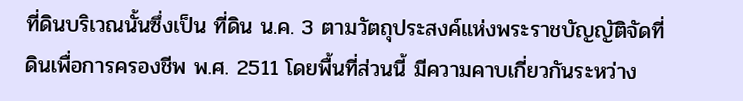ที่ดินบริเวณนั้นซึ่งเป็น ที่ดิน น.ค. 3 ตามวัตถุประสงค์แห่งพระราชบัญญัติจัดที่ดินเพื่อการครองชีพ พ.ศ. 2511 โดยพื้นที่ส่วนนี้ มีความคาบเกี่ยวกันระหว่าง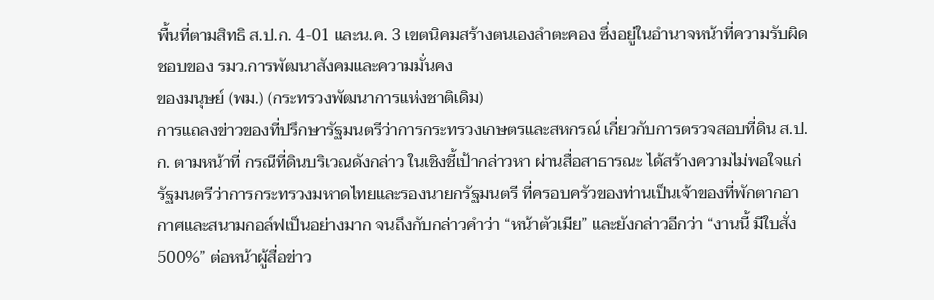พื้นที่ตามสิทธิ ส.ป.ก. 4-01 และน.ค. 3 เขตนิคมสร้างตนเองลำตะคอง ซึ่งอยู่ในอำนาจหน้าที่ความรับผิดชอบของ รมว.การพัฒนาสังคมและความมั่นคง
ของมนุษย์ (พม.) (กระทรวงพัฒนาการแห่งชาติเดิม)
การแถลงข่าวของที่ปรึกษารัฐมนตรีว่าการกระทรวงเกษตรและสหกรณ์ เกี่ยวกับการตรวจสอบที่ดิน ส.ป.ก. ตามหน้าที่ กรณีที่ดินบริเวณดังกล่าว ในเชิงชี้เป้ากล่าวหา ผ่านสื่อสาธารณะ ได้สร้างความไม่พอใจแก่ รัฐมนตรีว่าการกระทรวงมหาดไทยและรองนายกรัฐมนตรี ที่ครอบครัวของท่านเป็นเจ้าของที่พักตากอากาศและสนามกอล์ฟเป็นอย่างมาก จนถึงกับกล่าวคำว่า “หน้าตัวเมีย” และยังกล่าวอีกว่า “งานนี้ มีใบสั่ง 500%” ต่อหน้าผู้สื่อข่าว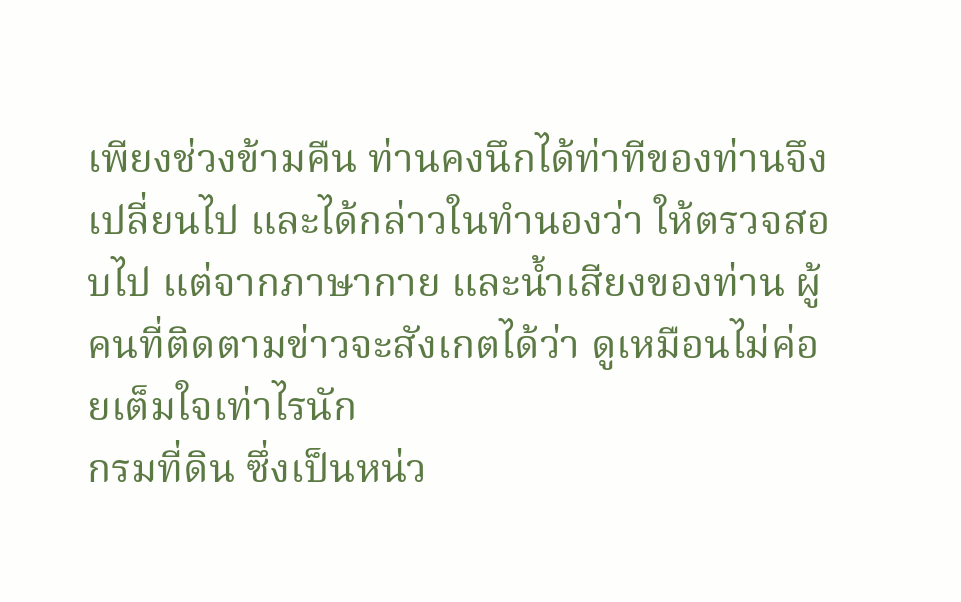เพียงช่วงข้ามคืน ท่านคงนึกได้ท่าทีของท่านจึงเปลี่ยนไป และได้กล่าวในทำนองว่า ให้ตรวจสอบไป แต่จากภาษากาย และน้ำเสียงของท่าน ผู้คนที่ติดตามข่าวจะสังเกตได้ว่า ดูเหมือนไม่ค่อยเต็มใจเท่าไรนัก
กรมที่ดิน ซึ่งเป็นหน่ว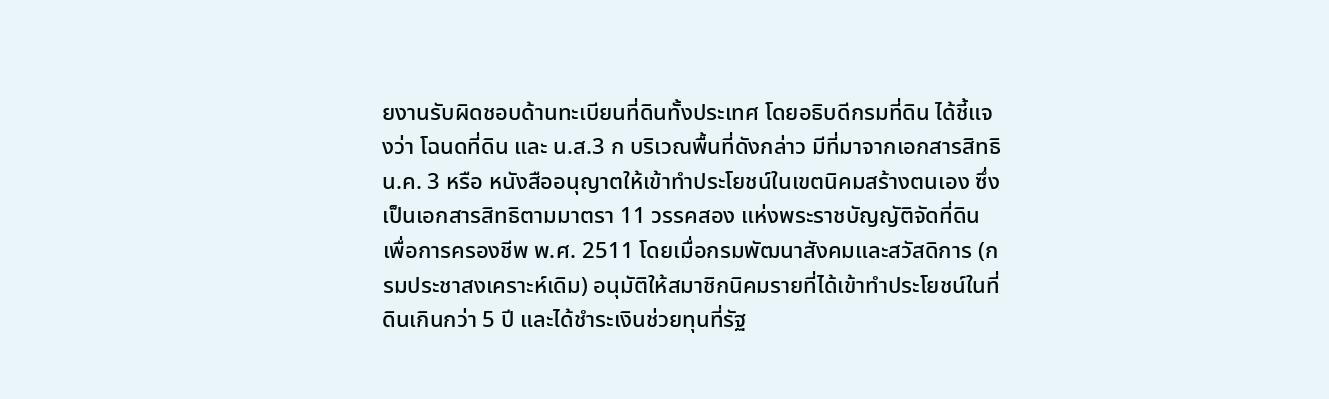ยงานรับผิดชอบด้านทะเบียนที่ดินทั้งประเทศ โดยอธิบดีกรมที่ดิน ได้ชี้แจงว่า โฉนดที่ดิน และ น.ส.3 ก บริเวณพื้นที่ดังกล่าว มีที่มาจากเอกสารสิทธิ น.ค. 3 หรือ หนังสืออนุญาตให้เข้าทำประโยชน์ในเขตนิคมสร้างตนเอง ซึ่งเป็นเอกสารสิทธิตามมาตรา 11 วรรคสอง แห่งพระราชบัญญัติจัดที่ดินเพื่อการครองชีพ พ.ศ. 2511 โดยเมื่อกรมพัฒนาสังคมและสวัสดิการ (กรมประชาสงเคราะห์เดิม) อนุมัติให้สมาชิกนิคมรายที่ได้เข้าทำประโยชน์ในที่ดินเกินกว่า 5 ปี และได้ชำระเงินช่วยทุนที่รัฐ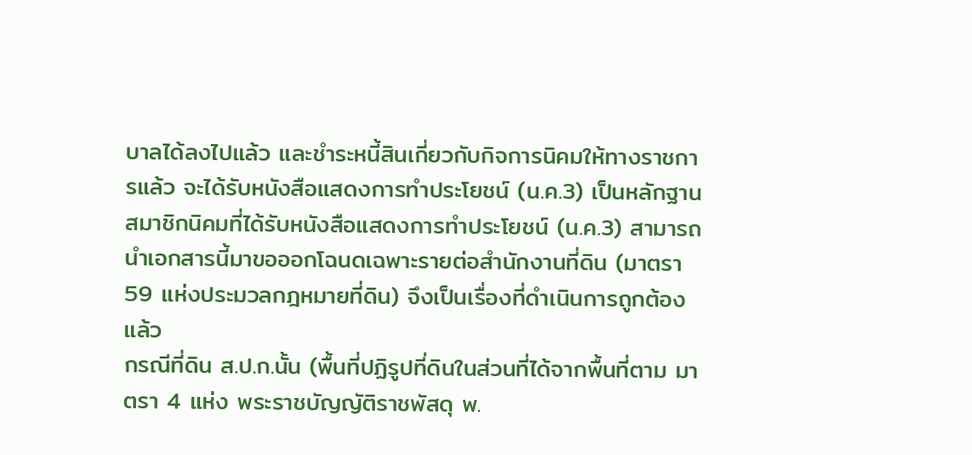บาลได้ลงไปแล้ว และชำระหนี้สินเกี่ยวกับกิจการนิคมให้ทางราชการแล้ว จะได้รับหนังสือแสดงการทำประโยชน์ (น.ค.3) เป็นหลักฐาน สมาชิกนิคมที่ได้รับหนังสือแสดงการทำประโยชน์ (น.ค.3) สามารถนำเอกสารนี้มาขอออกโฉนดเฉพาะรายต่อสำนักงานที่ดิน (มาตรา 59 แห่งประมวลกฎหมายที่ดิน) จึงเป็นเรื่องที่ดำเนินการถูกต้องแล้ว
กรณีที่ดิน ส.ป.ก.นั้น (พื้นที่ปฏิรูปที่ดินในส่วนที่ได้จากพื้นที่ตาม มาตรา 4 แห่ง พระราชบัญญัติราชพัสดุ พ.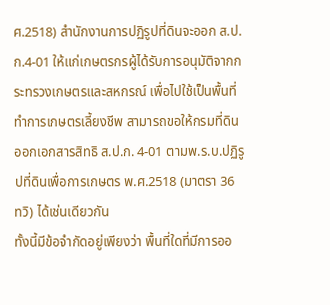ศ.2518) สำนักงานการปฏิรูปที่ดินจะออก ส.ป.ก.4-01 ให้แก่เกษตรกรผู้ได้รับการอนุมัติจากกระทรวงเกษตรและสหกรณ์ เพื่อไปใช้เป็นพื้นที่ทำการเกษตรเลี้ยงชีพ สามารถขอให้กรมที่ดินออกเอกสารสิทธิ ส.ป.ก. 4-01 ตามพ.ร.บ.ปฏิรูปที่ดินเพื่อการเกษตร พ.ศ.2518 (มาตรา 36 ทวิ) ได้เช่นเดียวกัน
ทั้งนี้มีข้อจำกัดอยู่เพียงว่า พื้นที่ใดที่มีการออ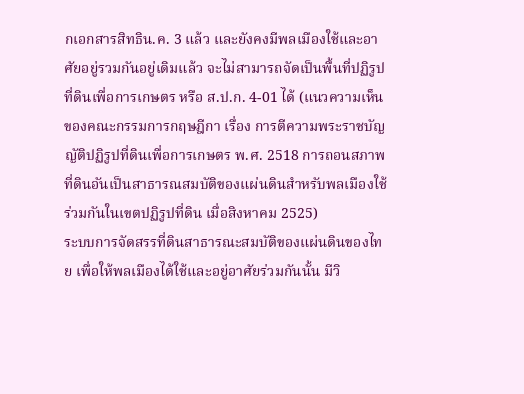กเอกสารสิทธิน.ค. 3 แล้ว และยังคงมีพลเมืองใช้และอาศัยอยู่รวมกันอยู่เดิมแล้ว จะไม่สามารถจัดเป็นพื้นที่ปฏิรูปที่ดินเพื่อการเกษตร หรือ ส.ป.ก. 4-01 ได้ (แนวความเห็นของคณะกรรมการกฤษฎีกา เรื่อง การตีความพระราชบัญญัติปฏิรูปที่ดินเพื่อการเกษตร พ.ศ. 2518 การถอนสภาพที่ดินอันเป็นสาธารณสมบัติของแผ่นดินสำหรับพลเมืองใช้ร่วมกันในเขตปฏิรูปที่ดิน เมื่อสิงหาคม 2525)
ระบบการจัดสรรที่ดินสาธารณะสมบัติของแผ่นดินของไทย เพื่อให้พลเมืองได้ใช้และอยู่อาศัยร่วมกันนั้น มีวิ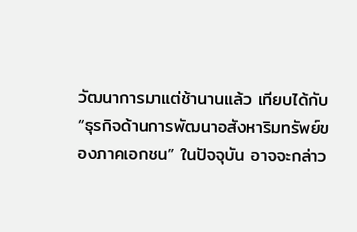วัฒนาการมาแต่ช้านานแล้ว เทียบได้กับ “ธุรกิจด้านการพัฒนาอสังหาริมทรัพย์ของภาคเอกชน” ในปัจจุบัน อาจจะกล่าว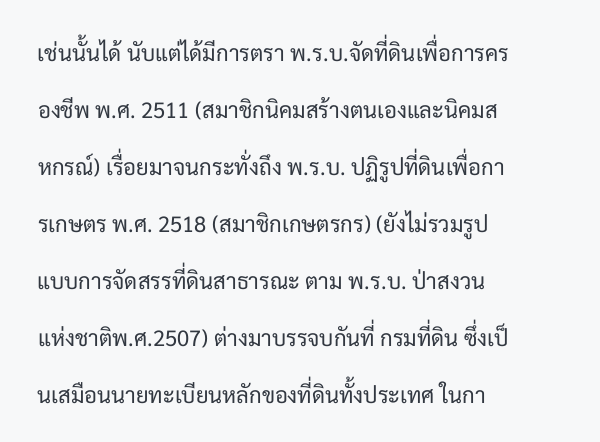เช่นนั้นได้ นับแต่ได้มีการตรา พ.ร.บ.จัดที่ดินเพื่อการครองชีพ พ.ศ. 2511 (สมาชิกนิคมสร้างตนเองและนิคมสหกรณ์) เรื่อยมาจนกระทั่งถึง พ.ร.บ. ปฏิรูปที่ดินเพื่อการเกษตร พ.ศ. 2518 (สมาชิกเกษตรกร) (ยังไม่รวมรูปแบบการจัดสรรที่ดินสาธารณะ ตาม พ.ร.บ. ป่าสงวนแห่งชาติพ.ศ.2507) ต่างมาบรรจบกันที่ กรมที่ดิน ซึ่งเป็นเสมือนนายทะเบียนหลักของที่ดินทั้งประเทศ ในกา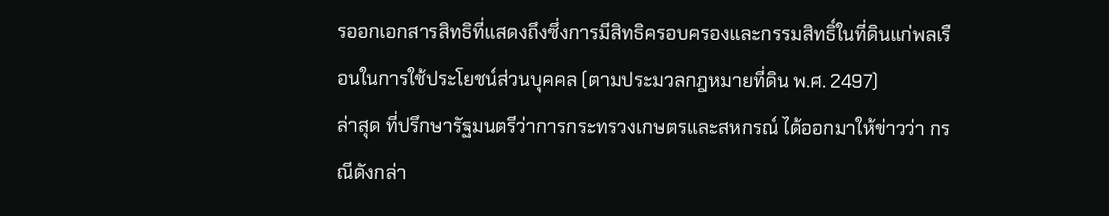รออกเอกสารสิทธิที่แสดงถึงซึ่งการมีสิทธิครอบครองและกรรมสิทธิ์ในที่ดินแก่พลเรือนในการใช้ประโยชน์ส่วนบุคคล (ตามประมวลกฎหมายที่ดิน พ.ศ. 2497)
ล่าสุด ที่ปรึกษารัฐมนตรีว่าการกระทรวงเกษตรและสหกรณ์ ได้ออกมาให้ข่าวว่า กรณีดังกล่า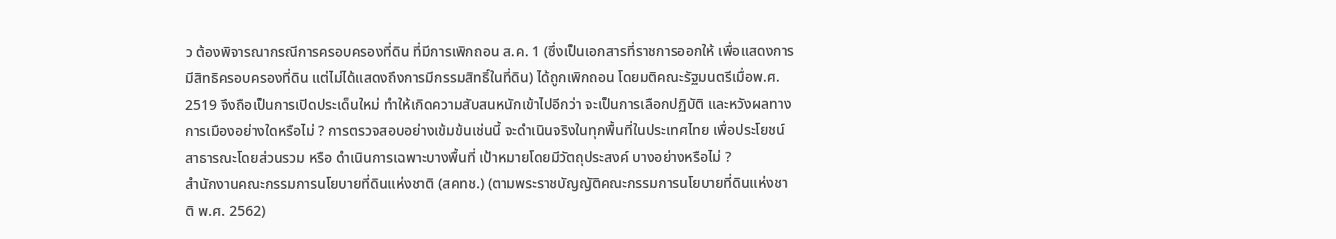ว ต้องพิจารณากรณีการครอบครองที่ดิน ที่มีการเพิกถอน ส.ค. 1 (ซึ่งเป็นเอกสารที่ราชการออกให้ เพื่อแสดงการมีสิทธิครอบครองที่ดิน แต่ไม่ได้แสดงถึงการมีกรรมสิทธิ์ในที่ดิน) ได้ถูกเพิกถอน โดยมติคณะรัฐมนตรีเมื่อพ.ศ. 2519 จึงถือเป็นการเปิดประเด็นใหม่ ทำให้เกิดความสับสนหนักเข้าไปอีกว่า จะเป็นการเลือกปฏิบัติ และหวังผลทางการเมืองอย่างใดหรือไม่ ? การตรวจสอบอย่างเข้มข้นเช่นนี้ จะดำเนินจริงในทุกพื้นที่ในประเทศไทย เพื่อประโยชน์สาธารณะโดยส่วนรวม หรือ ดำเนินการเฉพาะบางพื้นที่ เป้าหมายโดยมีวัตถุประสงค์ บางอย่างหรือไม่ ?
สำนักงานคณะกรรมการนโยบายที่ดินแห่งชาติ (สคทช.) (ตามพระราชบัญญัติคณะกรรมการนโยบายที่ดินแห่งชาติ พ.ศ. 2562)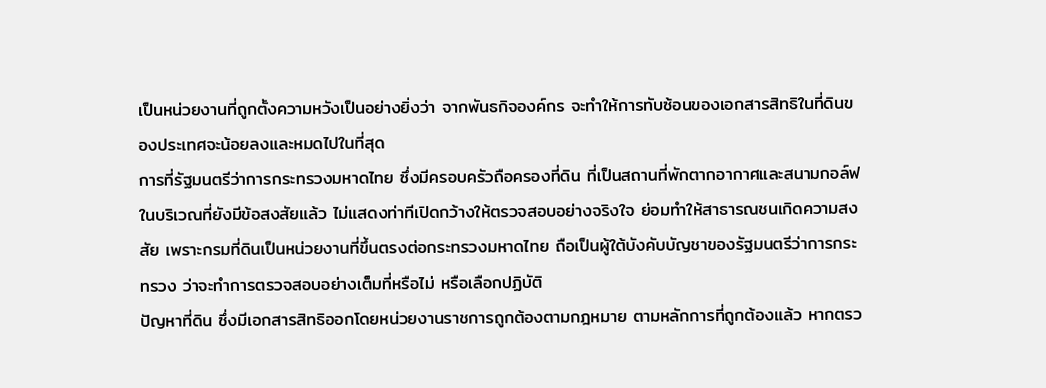เป็นหน่วยงานที่ถูกตั้งความหวังเป็นอย่างยิ่งว่า จากพันธกิจองค์กร จะทำให้การทับซ้อนของเอกสารสิทธิในที่ดินของประเทศจะน้อยลงและหมดไปในที่สุด
การที่รัฐมนตรีว่าการกระทรวงมหาดไทย ซึ่งมีครอบครัวถือครองที่ดิน ที่เป็นสถานที่พักตากอากาศและสนามกอล์ฟในบริเวณที่ยังมีข้อสงสัยแล้ว ไม่แสดงท่าทีเปิดกว้างให้ตรวจสอบอย่างจริงใจ ย่อมทำให้สาธารณชนเกิดความสงสัย เพราะกรมที่ดินเป็นหน่วยงานที่ขึ้นตรงต่อกระทรวงมหาดไทย ถือเป็นผู้ใต้บังคับบัญชาของรัฐมนตรีว่าการกระทรวง ว่าจะทำการตรวจสอบอย่างเต็มที่หรือไม่ หรือเลือกปฏิบัติ
ปัญหาที่ดิน ซึ่งมีเอกสารสิทธิออกโดยหน่วยงานราชการถูกต้องตามกฎหมาย ตามหลักการที่ถูกต้องแล้ว หากตรว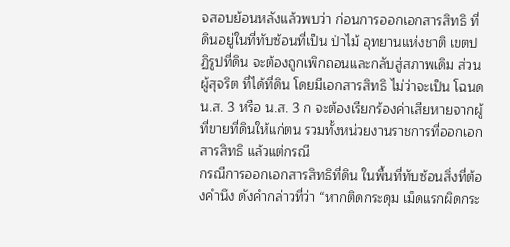จสอบย้อนหลังแล้วพบว่า ก่อนการออกเอกสารสิทธิ ที่ดินอยู่ในที่ทับซ้อนที่เป็น ป่าไม้ อุทยานแห่งชาติ เขตปฏิรูปที่ดิน จะต้องถูกเพิกถอนและกลับสู่สภาพเดิม ส่วนผู้สุจริต ที่ได้ที่ดิน โดยมีเอกสารสิทธิ ไม่ว่าจะเป็น โฉนด น.ส. 3 หรือ น.ส. 3 ก จะต้องเรียกร้องค่าเสียหายจากผู้ที่ขายที่ดินให้แก่ตน รวมทั้งหน่วยงานราชการที่ออกเอกสารสิทธิ แล้วแต่กรณี
กรณีการออกเอกสารสิทธิที่ดิน ในพื้นที่ทับซ้อนสิ่งที่ต้องคำนึง ดังคำกล่าวที่ว่า “หากติดกระดุม เม็ดแรกผิดกระ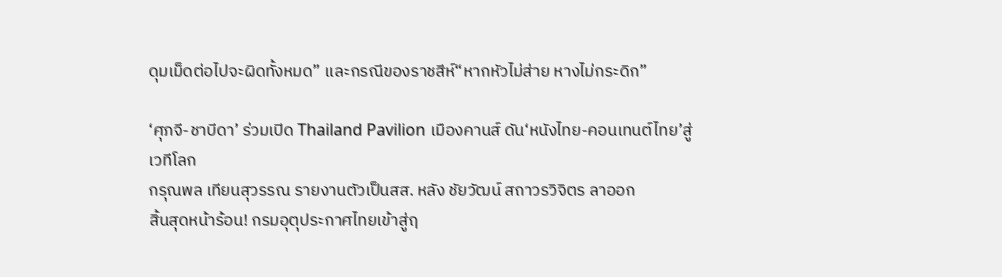ดุมเม็ดต่อไปจะผิดทั้งหมด” และกรณีของราชสีห์“หากหัวไม่ส่าย หางไม่กระดิก”

‘ศุภจี-ชาบีดา’ ร่วมเปิด Thailand Pavilion เมืองคานส์ ดัน‘หนังไทย-คอนเทนต์ไทย’สู่เวทีโลก
กรุณพล เทียนสุวรรณ รายงานตัวเป็นสส. หลัง ชัยวัฒน์ สถาวรวิจิตร ลาออก
สิ้นสุดหน้าร้อน! กรมอุตุประกาศไทยเข้าสู่ฤ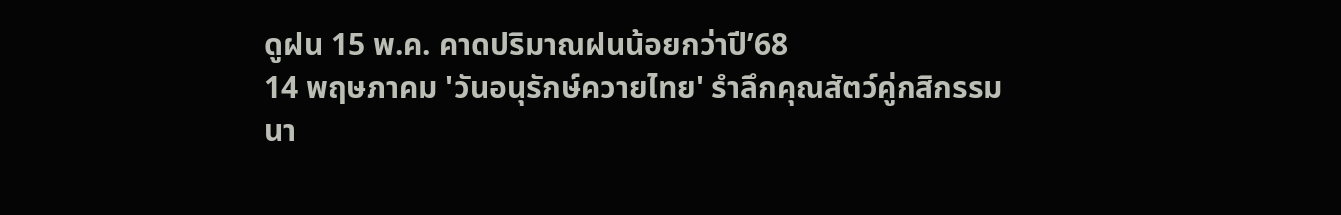ดูฝน 15 พ.ค. คาดปริมาณฝนน้อยกว่าปี’68
14 พฤษภาคม 'วันอนุรักษ์ควายไทย' รำลึกคุณสัตว์คู่กสิกรรม
นา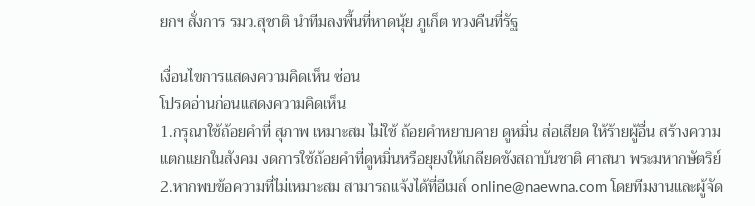ยกฯ สั่งการ รมว.สุชาติ นำทีมลงพื้นที่หาดนุ้ย ภูเก็ต ทวงคืนที่รัฐ

เงื่อนไขการแสดงความคิดเห็น ซ่อน
โปรดอ่านก่อนแสดงความคิดเห็น
1.กรุณาใช้ถ้อยคำที่ สุภาพ เหมาะสม ไม่ใช้ ถ้อยคำหยาบคาย ดูหมิ่น ส่อเสียด ให้ร้ายผู้อื่น สร้างความแตกแยกในสังคม งดการใช้ถ้อยคำที่ดูหมิ่นหรือยุยงให้เกลียดชังสถาบันชาติ ศาสนา พระมหากษัตริย์
2.หากพบข้อความที่ไม่เหมาะสม สามารถแจ้งได้ที่อีเมล์ online@naewna.com โดยทีมงานและผู้จัด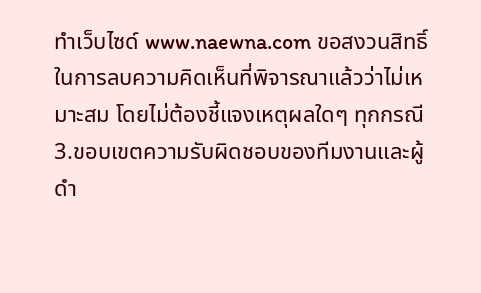ทำเว็บไซด์ www.naewna.com ขอสงวนสิทธิ์ในการลบความคิดเห็นที่พิจารณาแล้วว่าไม่เหมาะสม โดยไม่ต้องชี้แจงเหตุผลใดๆ ทุกกรณี
3.ขอบเขตความรับผิดชอบของทีมงานและผู้ดำ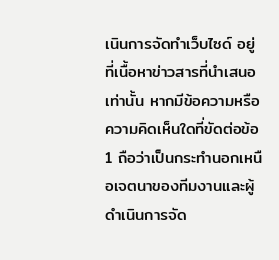เนินการจัดทำเว็บไซด์ อยู่ที่เนื้อหาข่าวสารที่นำเสนอเท่านั้น หากมีข้อความหรือความคิดเห็นใดที่ขัดต่อข้อ 1 ถือว่าเป็นกระทำนอกเหนือเจตนาของทีมงานและผู้ดำเนินการจัด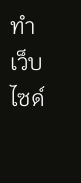ทำเว็บไซด์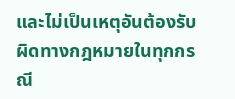และไม่เป็นเหตุอันต้องรับผิดทางกฎหมายในทุกกรณี